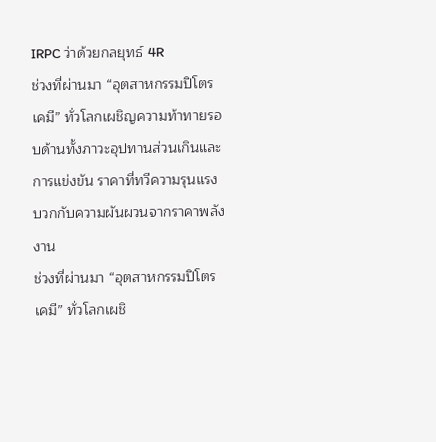IRPC ว่าด้วยกลยุทธ์ 4R
ช่วงที่ผ่านมา “อุตสาหกรรมปิโตรเคมี” ทั่วโลกเผชิญความท้าทายรอบด้านทั้งภาวะอุปทานส่วนเกินและการแข่งขัน ราคาที่ทวีความรุนแรง บวกกับความผันผวนจากราคาพลังงาน
ช่วงที่ผ่านมา “อุตสาหกรรมปิโตรเคมี” ทั่วโลกเผชิ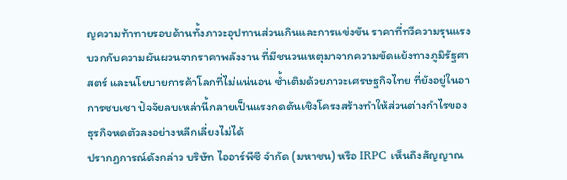ญความท้าทายรอบด้านทั้งภาวะอุปทานส่วนเกินและการแข่งขัน ราคาที่ทวีความรุนแรง บวกกับความผันผวนจากราคาพลังงาน ที่มีชนวนเหตุมาจากความขัดแย้งทางภูมิรัฐศาสตร์ และนโยบายการค้าโลกที่ไม่แน่นอน ซ้ำเติมด้วยภาวะเศรษฐกิจไทย ที่ยังอยู่ในอาการซบเซา ปัจจัยลบเหล่านี้กลายเป็นแรงกดดันเชิงโครงสร้างทำให้ส่วนต่างกำไรของธุรกิจหดตัวลงอย่างหลีกเลี่ยงไม่ได้
ปรากฏการณ์ดังกล่าว บริษัท ไออาร์พีซี จำกัด (มหาชน) หรือ IRPC เห็นถึงสัญญาณ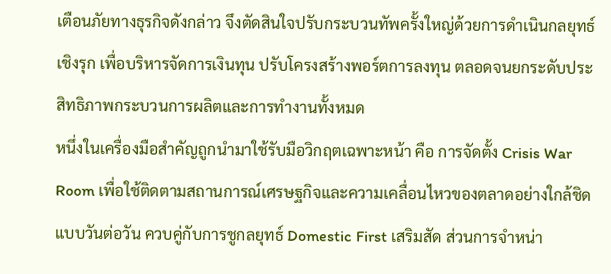เตือนภัยทางธุรกิจดังกล่าว จึงตัดสินใจปรับกระบวนทัพครั้งใหญ่ด้วยการดำเนินกลยุทธ์เชิงรุก เพื่อบริหารจัดการเงินทุน ปรับโครงสร้างพอร์ตการลงทุน ตลอดจนยกระดับประสิทธิภาพกระบวนการผลิตและการทำงานทั้งหมด
หนึ่งในเครื่องมือสำคัญถูกนำมาใช้รับมือวิกฤตเฉพาะหน้า คือ การจัดตั้ง Crisis War Room เพื่อใช้ติดตามสถานการณ์เศรษฐกิจและความเคลื่อนไหวของตลาดอย่างใกล้ชิดแบบวันต่อวัน ควบคู่กับการชูกลยุทธ์ Domestic First เสริมสัด ส่วนการจำหน่า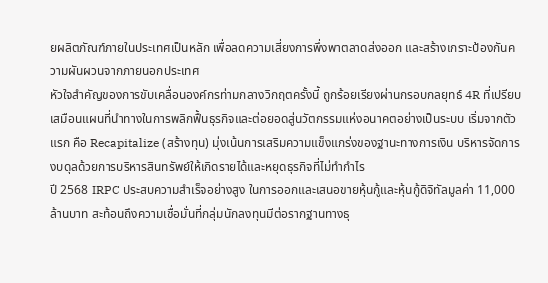ยผลิตภัณฑ์ภายในประเทศเป็นหลัก เพื่อลดความเสี่ยงการพึ่งพาตลาดส่งออก และสร้างเกราะป้องกันความผันผวนจากภายนอกประเทศ
หัวใจสำคัญของการขับเคลื่อนองค์กรท่ามกลางวิกฤตครั้งนี้ ถูกร้อยเรียงผ่านกรอบกลยุทธ์ 4R ที่เปรียบเสมือนแผนที่นำทางในการพลิกฟื้นธุรกิจและต่อยอดสู่นวัตกรรมแห่งอนาคตอย่างเป็นระบบ เริ่มจากตัวแรก คือ Recapitalize (สร้างทุน) มุ่งเน้นการเสริมความแข็งแกร่งของฐานะทางการเงิน บริหารจัดการงบดุลด้วยการบริหารสินทรัพย์ให้เกิดรายได้และหยุดธุรกิจที่ไม่ทำกำไร
ปี 2568 IRPC ประสบความสำเร็จอย่างสูง ในการออกและเสนอขายหุ้นกู้และหุ้นกู้ดิจิทัลมูลค่า 11,000 ล้านบาท สะท้อนถึงความเชื่อมั่นที่กลุ่มนักลงทุนมีต่อรากฐานทางธุ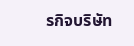รกิจบริษัท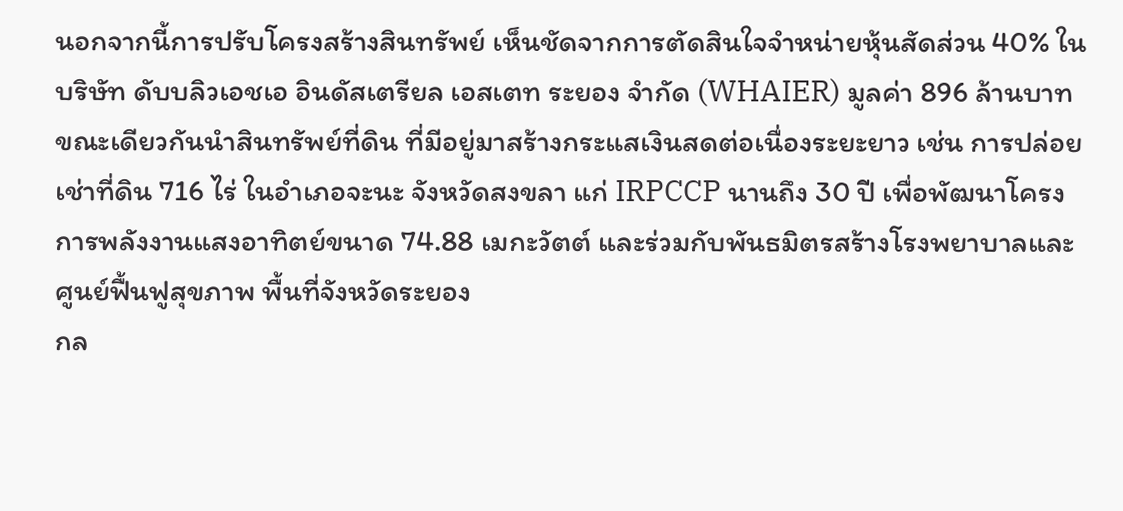นอกจากนี้การปรับโครงสร้างสินทรัพย์ เห็นชัดจากการตัดสินใจจำหน่ายหุ้นสัดส่วน 40% ในบริษัท ดับบลิวเอชเอ อินดัสเตรียล เอสเตท ระยอง จำกัด (WHAIER) มูลค่า 896 ล้านบาท ขณะเดียวกันนำสินทรัพย์ที่ดิน ที่มีอยู่มาสร้างกระแสเงินสดต่อเนื่องระยะยาว เช่น การปล่อยเช่าที่ดิน 716 ไร่ ในอำเภอจะนะ จังหวัดสงขลา แก่ IRPCCP นานถึง 30 ปี เพื่อพัฒนาโครงการพลังงานแสงอาทิตย์ขนาด 74.88 เมกะวัตต์ และร่วมกับพันธมิตรสร้างโรงพยาบาลและศูนย์ฟื้นฟูสุขภาพ พื้นที่จังหวัดระยอง
กล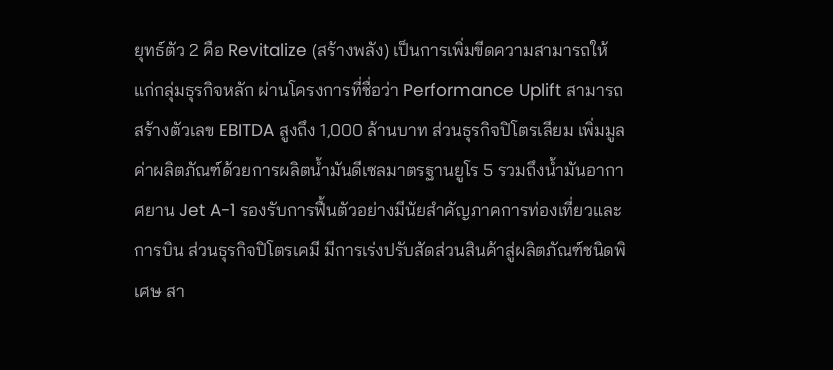ยุทธ์ตัว 2 คือ Revitalize (สร้างพลัง) เป็นการเพิ่มขีดความสามารถให้แก่กลุ่มธุรกิจหลัก ผ่านโครงการที่ชื่อว่า Performance Uplift สามารถสร้างตัวเลข EBITDA สูงถึง 1,000 ล้านบาท ส่วนธุรกิจปิโตรเลียม เพิ่มมูลค่าผลิตภัณฑ์ด้วยการผลิตน้ำมันดีเซลมาตรฐานยูโร 5 รวมถึงน้ำมันอากาศยาน Jet A-1 รองรับการฟื้นตัวอย่างมีนัยสำคัญภาคการท่องเที่ยวและการบิน ส่วนธุรกิจปิโตรเคมี มีการเร่งปรับสัดส่วนสินค้าสู่ผลิตภัณฑ์ชนิดพิเศษ สา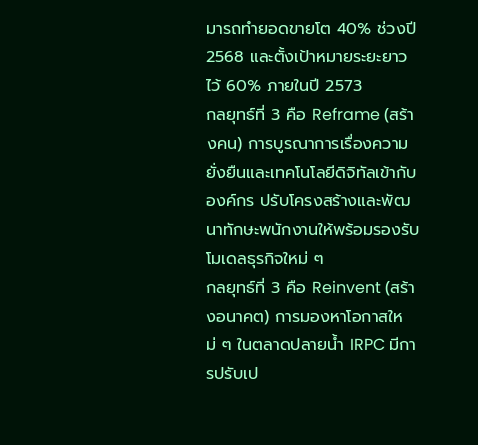มารถทำยอดขายโต 40% ช่วงปี 2568 และตั้งเป้าหมายระยะยาวไว้ 60% ภายในปี 2573
กลยุทธ์ที่ 3 คือ Reframe (สร้างคน) การบูรณาการเรื่องความยั่งยืนและเทคโนโลยีดิจิทัลเข้ากับองค์กร ปรับโครงสร้างและพัฒนาทักษะพนักงานให้พร้อมรองรับโมเดลธุรกิจใหม่ ๆ
กลยุทธ์ที่ 3 คือ Reinvent (สร้างอนาคต) การมองหาโอกาสใหม่ ๆ ในตลาดปลายน้ำ IRPC มีการปรับเป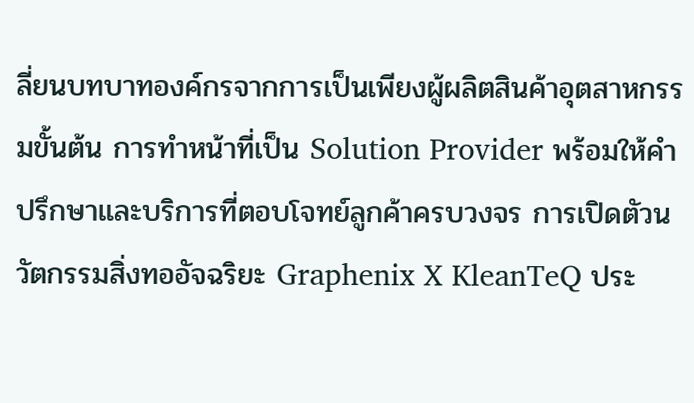ลี่ยนบทบาทองค์กรจากการเป็นเพียงผู้ผลิตสินค้าอุตสาหกรรมขั้นต้น การทำหน้าที่เป็น Solution Provider พร้อมให้คำปรึกษาและบริการที่ตอบโจทย์ลูกค้าครบวงจร การเปิดตัวนวัตกรรมสิ่งทออัจฉริยะ Graphenix X KleanTeQ ประ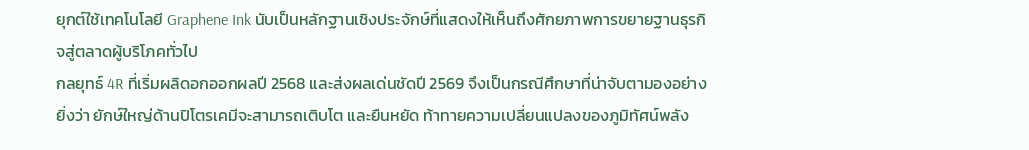ยุกต์ใช้เทคโนโลยี Graphene Ink นับเป็นหลักฐานเชิงประจักษ์ที่แสดงให้เห็นถึงศักยภาพการขยายฐานธุรกิจสู่ตลาดผู้บริโภคทั่วไป
กลยุทธ์ 4R ที่เริ่มผลิดอกออกผลปี 2568 และส่งผลเด่นชัดปี 2569 จึงเป็นกรณีศึกษาที่น่าจับตามองอย่างยิ่งว่า ยักษ์ใหญ่ด้านปิโตรเคมีจะสามารถเติบโต และยืนหยัด ท้าทายความเปลี่ยนแปลงของภูมิทัศน์พลัง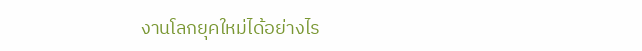งานโลกยุคใหม่ได้อย่างไร